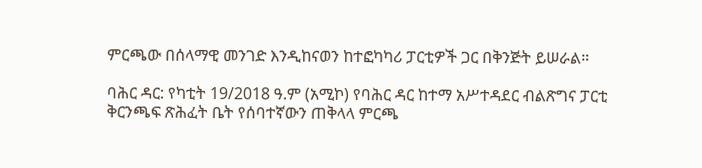ምርጫው በሰላማዊ መንገድ እንዲከናወን ከተፎካካሪ ፓርቲዎች ጋር በቅንጅት ይሠራል።

ባሕር ዳር: የካቲት 19/2018 ዓ.ም (አሚኮ) የባሕር ዳር ከተማ አሥተዳደር ብልጽግና ፓርቲ ቅርንጫፍ ጽሕፈት ቤት የሰባተኛውን ጠቅላላ ምርጫ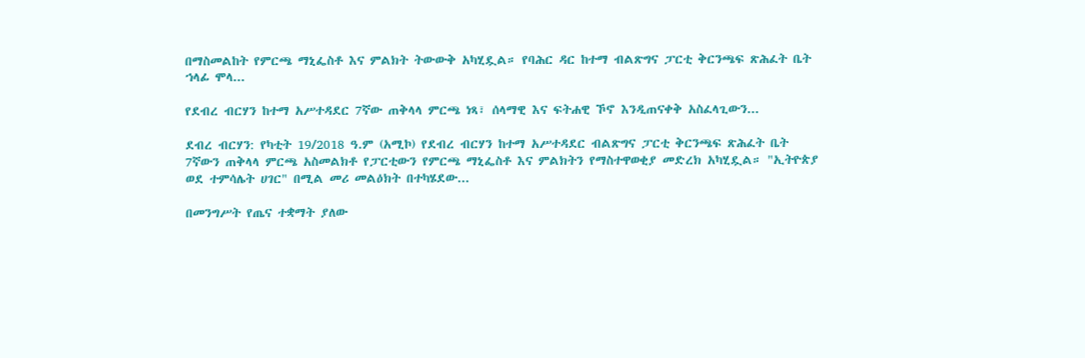በማስመልከት የምርጫ ማኒፌስቶ እና ምልክት ትውውቅ አካሂዷል። የባሕር ዳር ከተማ ብልጽግና ፓርቲ ቅርንጫፍ ጽሕፈት ቤት ኀላፊ ሞላ...

የደብረ ብርሃን ከተማ አሥተዳደር 7ኛው ጠቅላላ ምርጫ ነጻ፣ ሰላማዊ እና ፍትሐዊ ኾኖ እንዲጠናቀቅ አስፈላጊውን...

ደብረ ብርሃን: የካቲት 19/2018 ዓ.ም (አሚኮ) የደብረ ብርሃን ከተማ አሥተዳደር ብልጽግና ፓርቲ ቅርንጫፍ ጽሕፈት ቤት 7ኛውን ጠቅላላ ምርጫ አስመልክቶ የፓርቲውን የምርጫ ማኒፌስቶ እና ምልክትን የማስተዋወቂያ መድረክ አካሂዷል። "ኢትዮጵያ ወደ ተምሳሌት ሀገር" በሚል መሪ መልዕክት በተካሄደው...

በመንግሥት የጤና ተቋማት ያለው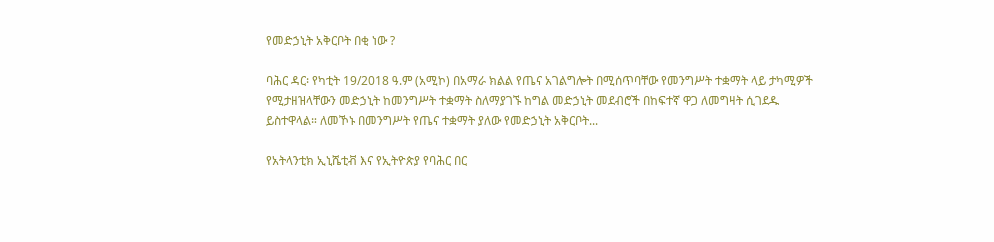የመድኃኒት አቅርቦት በቂ ነው ?

ባሕር ዳር፡ የካቲት 19/2018 ዓ.ም (አሚኮ) በአማራ ክልል የጤና አገልግሎት በሚሰጥባቸው የመንግሥት ተቋማት ላይ ታካሚዎች የሚታዘዝላቸውን መድኃኒት ከመንግሥት ተቋማት ስለማያገኙ ከግል መድኃኒት መደብሮች በከፍተኛ ዋጋ ለመግዛት ሲገደዱ ይስተዋላል። ለመኾኑ በመንግሥት የጤና ተቋማት ያለው የመድኃኒት አቅርቦት...

የአትላንቲክ ኢኒሼቲቭ እና የኢትዮጵያ የባሕር በር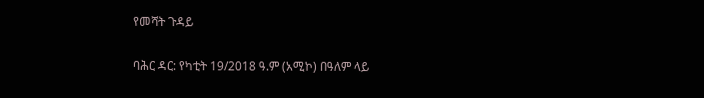የመሻት ጉዳይ

ባሕር ዳር: የካቲት 19/2018 ዓ.ም (አሚኮ) በዓለም ላይ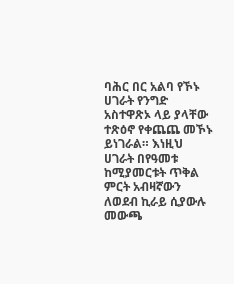ባሕር በር አልባ የኾኑ ሀገራት የንግድ አስተዋጽኦ ላይ ያላቸው ተጽዕኖ የቀጨጨ መኾኑ ይነገራል። እነዚህ ሀገራት በየዓመቱ ከሚያመርቱት ጥቅል ምርት አብዛኛውን ለወደብ ኪራይ ሲያውሉ መውጫ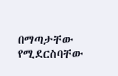በማጣታቸው የሚደርስባቸው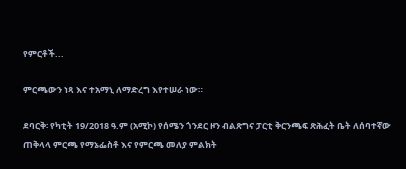የምርቶች...

ምርጫውን ነጻ እና ተአማኒ ለማድረግ እየተሠራ ነው።

ደባርቅ፡ የካቲት 19/2018 ዓ.ም (አሚኮ) የሰሜን ጎንደር ዞን ብልጽግና ፓርቲ ቅርንጫፍ ጽሕፈት ቤት ለሰባተኛው ጠቅላላ ምርጫ የማኔፌስቶ እና የምርጫ መለያ ምልክት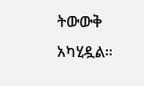ትውውቅ አካሂዷል።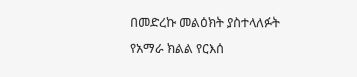በመድረኩ መልዕክት ያስተላለፉት የአማራ ክልል የርእሰ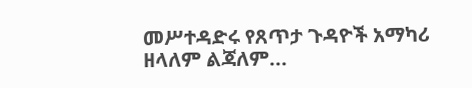መሥተዳድሩ የጸጥታ ጉዳዮች አማካሪ ዘላለም ልጃለም...